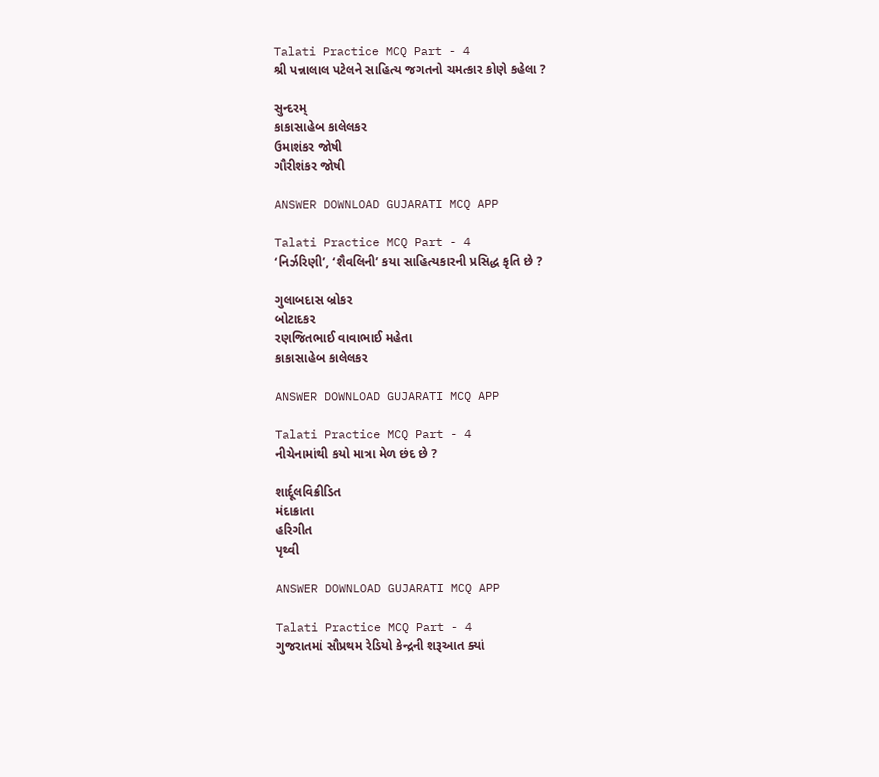Talati Practice MCQ Part - 4
શ્રી પન્નાલાલ પટેલને સાહિત્ય જગતનો ચમત્કાર કોણે કહેલા ?

સુન્દરમ્
કાકાસાહેબ કાલેલકર
ઉમાશંકર જોષી
ગૌરીશંકર જોષી

ANSWER DOWNLOAD GUJARATI MCQ APP

Talati Practice MCQ Part - 4
‘નિર્ઝરિણી’, ‘શૈવલિની’ કયા સાહિત્યકારની પ્રસિદ્ધ કૃતિ છે ?

ગુલાબદાસ બ્રોકર
બોટાદકર
રણજિતભાઈ વાવાભાઈ મહેતા
કાકાસાહેબ કાલેલકર

ANSWER DOWNLOAD GUJARATI MCQ APP

Talati Practice MCQ Part - 4
નીચેનામાંથી કયો માત્રા મેળ છંદ છે ?

શાર્દૂલવિક્રીડિત
મંદાક્રાતા
હરિગીત
પૃથ્વી

ANSWER DOWNLOAD GUJARATI MCQ APP

Talati Practice MCQ Part - 4
ગુજરાતમાં સૌપ્રથમ રેડિયો કેન્દ્રની શરૂઆત ક્યાં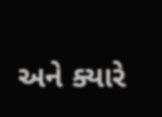અને ક્યારે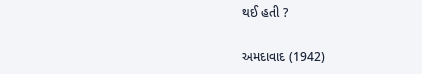થઈ હતી ?

અમદાવાદ (1942)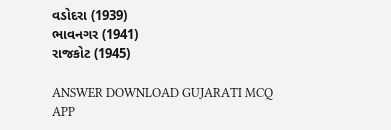વડોદરા (1939)
ભાવનગર (1941)
રાજકોટ (1945)

ANSWER DOWNLOAD GUJARATI MCQ APP